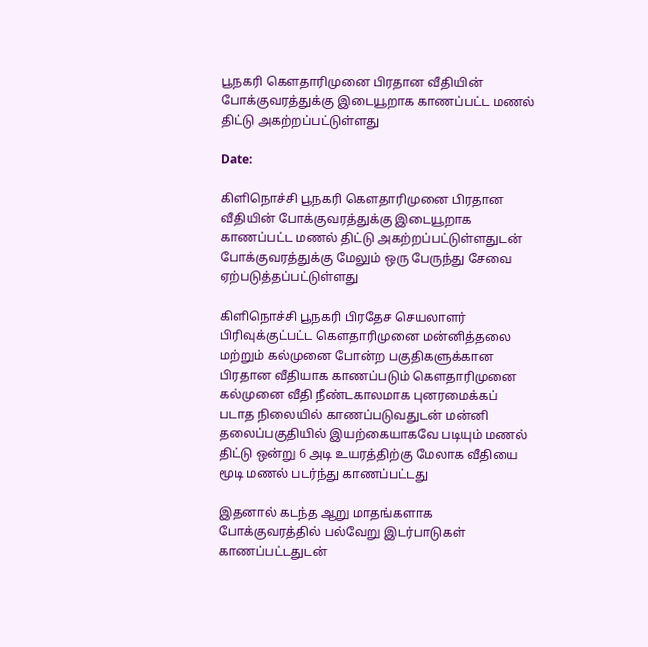பூநகரி கௌதாரிமுனை பிரதான வீதியின் போக்குவரத்துக்கு இடையூறாக காணப்பட்ட மணல் திட்டு அகற்றப்பட்டுள்ளது

Date:

கிளிநொச்சி பூநகரி கௌதாரிமுனை பிரதான வீதியின் போக்குவரத்துக்கு இடையூறாக காணப்பட்ட மணல் திட்டு அகற்றப்பட்டுள்ளதுடன் போக்குவரத்துக்கு மேலும் ஒரு பேருந்து சேவை ஏற்படுத்தப்பட்டுள்ளது

கிளிநொச்சி பூநகரி பிரதேச செயலாளர் பிரிவுக்குட்பட்ட கௌதாரிமுனை மன்னித்தலை மற்றும் கல்முனை போன்ற பகுதிகளுக்கான பிரதான வீதியாக காணப்படும் கௌதாரிமுனை கல்முனை வீதி நீண்டகாலமாக புனரமைக்கப் படாத நிலையில் காணப்படுவதுடன் மன்னி தலைப்பகுதியில் இயற்கையாகவே படியும் மணல் திட்டு ஒன்று 6 அடி உயரத்திற்கு மேலாக வீதியை மூடி மணல் படர்ந்து காணப்பட்டது

இதனால் கடந்த ஆறு மாதங்களாக போக்குவரத்தில் பல்வேறு இடர்பாடுகள் காணப்பட்டதுடன்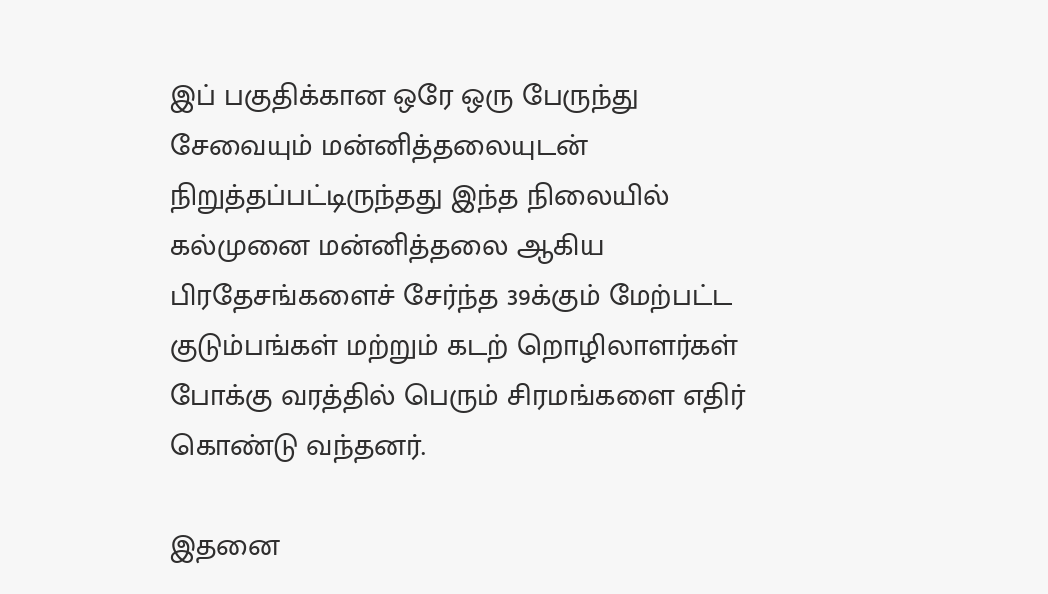இப் பகுதிக்கான ஒரே ஒரு பேருந்து சேவையும் மன்னித்தலையுடன் நிறுத்தப்பட்டிருந்தது இந்த நிலையில் கல்முனை மன்னித்தலை ஆகிய பிரதேசங்களைச் சேர்ந்த 39க்கும் மேற்பட்ட குடும்பங்கள் மற்றும் கடற் றொழிலாளர்கள் போக்கு வரத்தில் பெரும் சிரமங்களை எதிர் கொண்டு வந்தனர்.

இதனை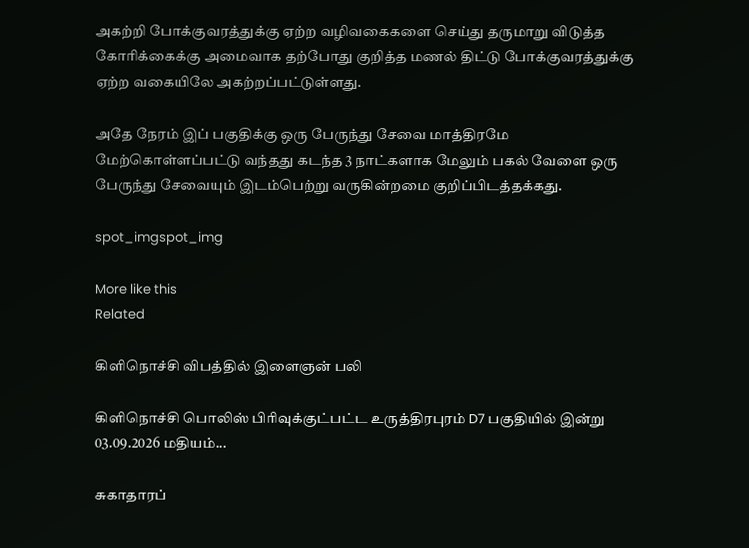அகற்றி போக்குவரத்துக்கு ஏற்ற வழிவகைகளை செய்து தருமாறு விடுத்த கோரிக்கைக்கு அமைவாக தற்போது குறித்த மணல் திட்டு போக்குவரத்துக்கு ஏற்ற வகையிலே அகற்றப்பட்டுள்ளது.

அதே நேரம் இப் பகுதிக்கு ஒரு பேருந்து சேவை மாத்திரமே மேற்கொள்ளப்பட்டு வந்தது கடந்த 3 நாட்களாக மேலும் பகல் வேளை ஒரு பேருந்து சேவையும் இடம்பெற்று வருகின்றமை குறிப்பிடத்தக்கது.

spot_imgspot_img

More like this
Related

கிளிநொச்சி விபத்தில் இளைஞன் பலி

கிளிநொச்சி பொலிஸ் பிரிவுக்குட்பட்ட உருத்திரபுரம் D7 பகுதியில் இன்று 03.09.2026 மதியம்...

சுகாதாரப்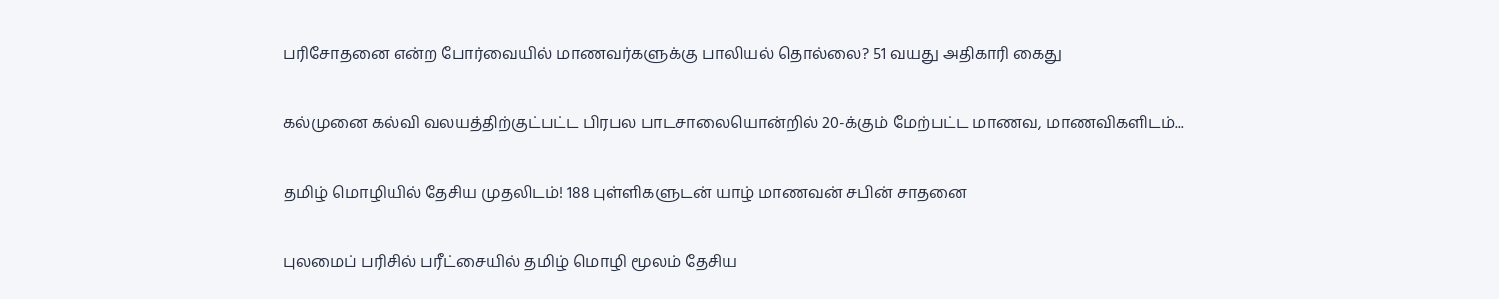பரிசோதனை என்ற போர்வையில் மாணவர்களுக்கு பாலியல் தொல்லை? 51 வயது அதிகாரி கைது

கல்முனை கல்வி வலயத்திற்குட்பட்ட பிரபல பாடசாலையொன்றில் 20-க்கும் மேற்பட்ட மாணவ, மாணவிகளிடம்...

தமிழ் மொழியில் தேசிய முதலிடம்! 188 புள்ளிகளுடன் யாழ் மாணவன் சபின் சாதனை

புலமைப் பரிசில் பரீட்சையில் தமிழ் மொழி மூலம் தேசிய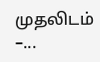முதலிடம் –...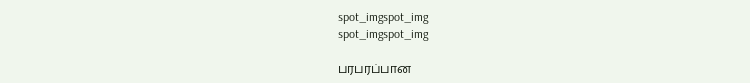spot_imgspot_img
spot_imgspot_img

பரபரப்பான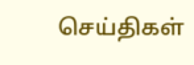செய்திகள்